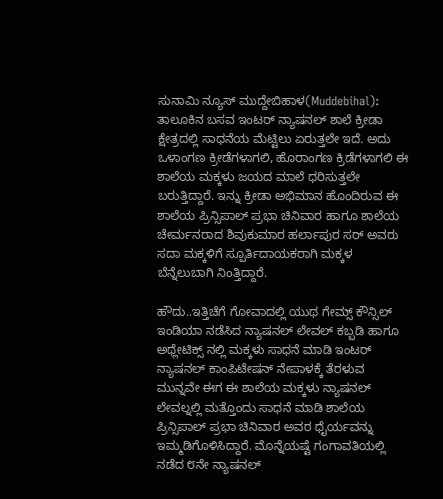ಸುನಾಮಿ ನ್ಯೂಸ್ ಮುದ್ದೇಬಿಹಾಳ(Muddebihal): ತಾಲೂಕಿನ ಬಸವ ಇಂಟರ್ ನ್ಯಾಷನಲ್ ಶಾಲೆ ಕ್ರೀಡಾ ಕ್ಷೇತ್ರದಲ್ಲಿ ಸಾಧನೆಯ ಮೆಟ್ಟಿಲು ಏರುತ್ತಲೇ ಇದೆ. ಅದು ಒಳಾಂಗಣ ಕ್ರೀಡೆಗಳಾಗಲಿ, ಹೊರಾಂಗಣ ಕ್ರಿಡೆಗಳಾಗಲಿ ಈ ಶಾಲೆಯ ಮಕ್ಕಳು ಜಯದ ಮಾಲೆ ಧರಿಸುತ್ತಲೇ ಬರುತ್ತಿದ್ದಾರೆ. ಇನ್ನು ಕ್ರೀಡಾ ಅಭಿಮಾನ ಹೊಂದಿರುವ ಈ ಶಾಲೆಯ ಪ್ರಿನ್ಸಿಪಾಲ್ ಪ್ರಭಾ ಚಿನಿವಾರ ಹಾಗೂ ಶಾಲೆಯ ಚೇರ್ಮನರಾದ ಶಿವುಕುಮಾರ ಹರ್ಲಾಪುರ ಸರ್ ಅವರು ಸದಾ ಮಕ್ಕಳಿಗೆ ಸ್ಪೂರ್ತಿದಾಯಕರಾಗಿ ಮಕ್ಕಳ ಬೆನ್ನೆಲುಬಾಗಿ ನಿಂತ್ತಿದ್ದಾರೆ.

ಹೌದು..ಇತ್ತಿಚೆಗೆ ಗೋವಾದಲ್ಲಿ ಯುಥ ಗೇಮ್ಸ್ ಕೌನ್ಸಿಲ್ ಇಂಡಿಯಾ ನಡೆಸಿದ ನ್ಯಾಷನಲ್ ಲೇವಲ್ ಕಬ್ಬಡಿ ಹಾಗೂ ಅಥ್ಲೇಟಿಕ್ಸ್ ನಲ್ಲಿ ಮಕ್ಕಳು ಸಾಧನೆ ಮಾಡಿ ಇಂಟರ್ ನ್ಯಾಷನಲ್ ಕಾಂಪಿಟೇಷನ್ ನೇಪಾಳಕ್ಕೆ ತೆರಳುವ ಮುನ್ನವೇ ಈಗ ಈ ಶಾಲೆಯ ಮಕ್ಕಳು ನ್ಯಾಷನಲ್ ಲೇವಲ್ನಲ್ಲಿ ಮತ್ತೊಂದು ಸಾಧನೆ ಮಾಡಿ ಶಾಲೆಯ ಪ್ರಿನ್ಸಿಪಾಲ್ ಪ್ರಭಾ ಚಿನಿವಾರ ಅವರ ಧೈರ್ಯವನ್ನು ಇಮ್ಮಡಿಗೊಳಿಸಿದ್ದಾರೆ. ಮೊನ್ನೆಯಷ್ಟೆ ಗಂಗಾವತಿಯಲ್ಲಿ ನಡೆದ ೮ನೇ ನ್ಯಾಷನಲ್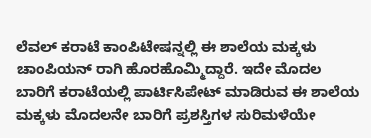ಲೆವಲ್ ಕರಾಟೆ ಕಾಂಪಿಟೇಷನ್ನಲ್ಲಿ ಈ ಶಾಲೆಯ ಮಕ್ಕಳು ಚಾಂಪಿಯನ್ ರಾಗಿ ಹೊರಹೊಮ್ಮಿದ್ದಾರೆ. ಇದೇ ಮೊದಲ ಬಾರಿಗೆ ಕರಾಟೆಯಲ್ಲಿ ಪಾರ್ಟಿಸಿಪೇಟ್ ಮಾಡಿರುವ ಈ ಶಾಲೆಯ ಮಕ್ಕಳು ಮೊದಲನೇ ಬಾರಿಗೆ ಪ್ರಶಸ್ತಿಗಳ ಸುರಿಮಳೆಯೇ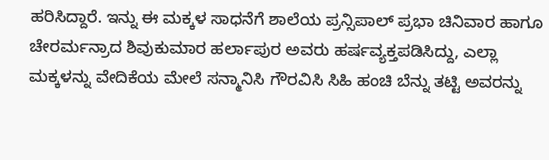ಹರಿಸಿದ್ದಾರೆ. ಇನ್ನು ಈ ಮಕ್ಕಳ ಸಾಧನೆಗೆ ಶಾಲೆಯ ಪ್ರನ್ಸಿಪಾಲ್ ಪ್ರಭಾ ಚಿನಿವಾರ ಹಾಗೂ ಚೇರರ್ಮನ್ರಾದ ಶಿವುಕುಮಾರ ಹರ್ಲಾಪುರ ಅವರು ಹರ್ಷವ್ಯಕ್ತಪಡಿಸಿದ್ದು, ಎಲ್ಲಾ ಮಕ್ಕಳನ್ನು ವೇದಿಕೆಯ ಮೇಲೆ ಸನ್ಮಾನಿಸಿ ಗೌರವಿಸಿ ಸಿಹಿ ಹಂಚಿ ಬೆನ್ನು ತಟ್ಟಿ ಅವರನ್ನು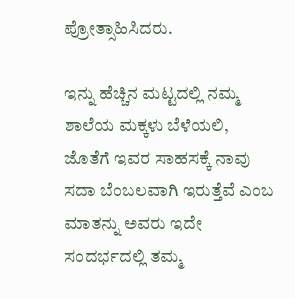ಪ್ರೋತ್ಸಾಹಿಸಿದರು.

ಇನ್ನು ಹೆಚ್ಚಿನ ಮಟ್ಟದಲ್ಲಿ ನಮ್ಮ ಶಾಲೆಯ ಮಕ್ಕಳು ಬೆಳೆಯಲಿ, ಜೊತೆಗೆ ಇವರ ಸಾಹಸಕ್ಕೆ ನಾವು ಸದಾ ಬೆಂಬಲವಾಗಿ ಇರುತ್ತೆವೆ ಎಂಬ ಮಾತನ್ನು ಅವರು ಇದೇ ಸಂದರ್ಭದಲ್ಲಿ ತಮ್ಮ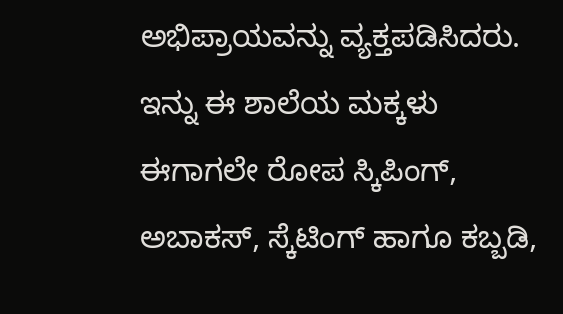ಅಭಿಪ್ರಾಯವನ್ನು ವ್ಯಕ್ತಪಡಿಸಿದರು. ಇನ್ನು ಈ ಶಾಲೆಯ ಮಕ್ಕಳು ಈಗಾಗಲೇ ರೋಪ ಸ್ಕಿಪಿಂಗ್, ಅಬಾಕಸ್, ಸ್ಕೆಟಿಂಗ್ ಹಾಗೂ ಕಬ್ಬಡಿ,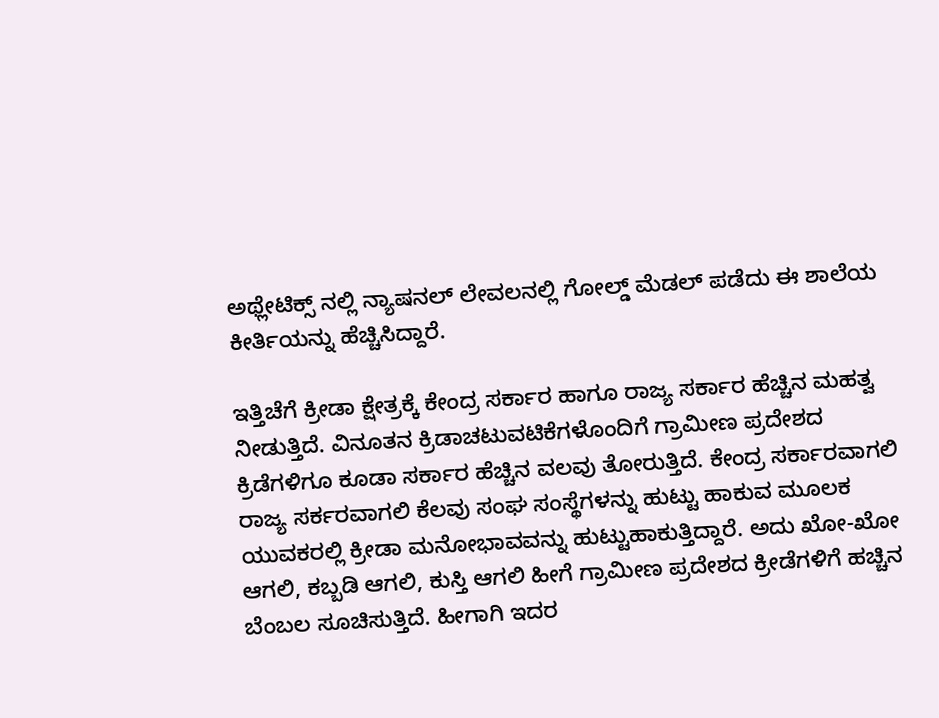ಅಥ್ಲೇಟಿಕ್ಸ್ ನಲ್ಲಿ ನ್ಯಾಷನಲ್ ಲೇವಲನಲ್ಲಿ ಗೋಲ್ಡ್ ಮೆಡಲ್ ಪಡೆದು ಈ ಶಾಲೆಯ ಕೀರ್ತಿಯನ್ನು ಹೆಚ್ಚಿಸಿದ್ದಾರೆ.

ಇತ್ತಿಚೆಗೆ ಕ್ರೀಡಾ ಕ್ಷೇತ್ರಕ್ಕೆ ಕೇಂದ್ರ ಸರ್ಕಾರ ಹಾಗೂ ರಾಜ್ಯ ಸರ್ಕಾರ ಹೆಚ್ಚಿನ ಮಹತ್ವ ನೀಡುತ್ತಿದೆ. ವಿನೂತನ ಕ್ರಿಡಾಚಟುವಟಿಕೆಗಳೊಂದಿಗೆ ಗ್ರಾಮೀಣ ಪ್ರದೇಶದ ಕ್ರಿಡೆಗಳಿಗೂ ಕೂಡಾ ಸರ್ಕಾರ ಹೆಚ್ಚಿನ ವಲವು ತೋರುತ್ತಿದೆ. ಕೇಂದ್ರ ಸರ್ಕಾರವಾಗಲಿ ರಾಜ್ಯ ಸರ್ಕರವಾಗಲಿ ಕೆಲವು ಸಂಘ ಸಂಸ್ಥೆಗಳನ್ನು ಹುಟ್ಟು ಹಾಕುವ ಮೂಲಕ ಯುವಕರಲ್ಲಿ ಕ್ರೀಡಾ ಮನೋಭಾವವನ್ನು ಹುಟ್ಟುಹಾಕುತ್ತಿದ್ದಾರೆ. ಅದು ಖೋ-ಖೋ ಆಗಲಿ, ಕಬ್ಬಡಿ ಆಗಲಿ, ಕುಸ್ತಿ ಆಗಲಿ ಹೀಗೆ ಗ್ರಾಮೀಣ ಪ್ರದೇಶದ ಕ್ರೀಡೆಗಳಿಗೆ ಹಚ್ಚಿನ ಬೆಂಬಲ ಸೂಚಿಸುತ್ತಿದೆ. ಹೀಗಾಗಿ ಇದರ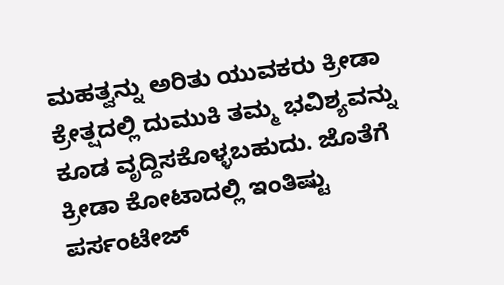ಮಹತ್ವನ್ನು ಅರಿತು ಯುವಕರು ಕ್ರೀಡಾ ಕ್ರೇತ್ಷದಲ್ಲಿ ದುಮುಕಿ ತಮ್ಮ ಭವಿಶ್ಯವನ್ನು ಕೂಡ ವೃದ್ದಿಸಕೊಳ್ಳಬಹುದು. ಜೊತೆಗೆ ಕ್ರೀಡಾ ಕೋಟಾದಲ್ಲಿ ಇಂತಿಷ್ಟು ಪರ್ಸಂಟೇಜ್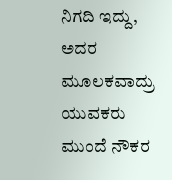ನಿಗದಿ ಇದ್ದು, ಅದರ ಮೂಲಕವಾದ್ರು ಯುವಕರು ಮುಂದೆ ನೌಕರ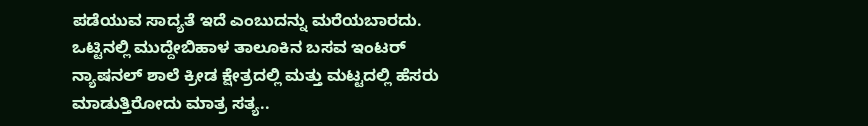ಪಡೆಯುವ ಸಾದ್ಯತೆ ಇದೆ ಎಂಬುದನ್ನು ಮರೆಯಬಾರದು.
ಒಟ್ಟಿನಲ್ಲಿ ಮುದ್ದೇಬಿಹಾಳ ತಾಲೂಕಿನ ಬಸವ ಇಂಟರ್ ನ್ಯಾಷನಲ್ ಶಾಲೆ ಕ್ರೀಡ ಕ್ಷೇತ್ರದಲ್ಲಿ ಮತ್ತು ಮಟ್ಟದಲ್ಲಿ ಹೆಸರು ಮಾಡುತ್ತಿರೋದು ಮಾತ್ರ ಸತ್ಯ..